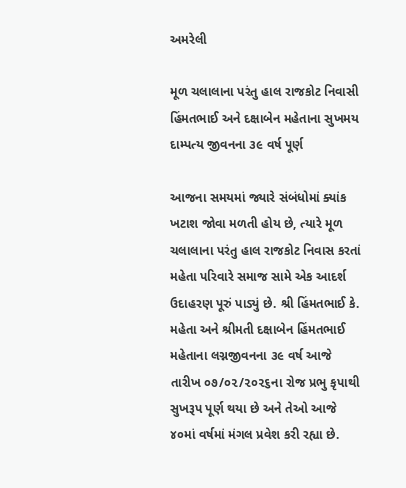અમરેલી

મૂળ ચલાલાના પરંતુ હાલ રાજકોટ નિવાસી હિંમતભાઈ અને દક્ષાબેન મહેતાના સુખમય દામ્પત્ય જીવનના ૩૯ વર્ષ પૂર્ણ

આજના સમયમાં જ્યારે સંબંધોમાં ક્યાંક ખટાશ જોવા મળતી હોય છે, ત્યારે મૂળ ચલાલાના પરંતુ હાલ રાજકોટ નિવાસ કરતાં મહેતા પરિવારે સમાજ સામે એક આદર્શ ઉદાહરણ પૂરું પાડ્યું છે. શ્રી હિંમતભાઈ કે. મહેતા અને શ્રીમતી દક્ષાબેન હિંમતભાઈ મહેતાના લગ્નજીવનના ૩૯ વર્ષ આજે તારીખ ૦૭/૦૨/૨૦૨૬ના રોજ પ્રભુ કૃપાથી સુખરૂપ પૂર્ણ થયા છે અને તેઓ આજે ૪૦માં વર્ષમાં મંગલ પ્રવેશ કરી રહ્યા છે.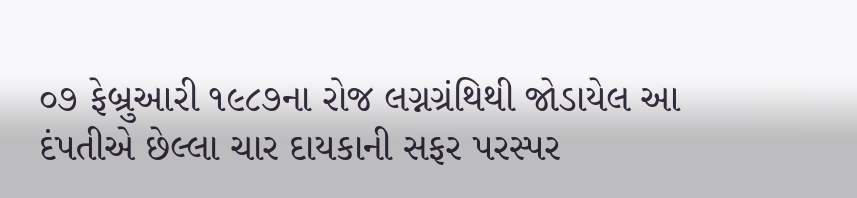૦૭ ફેબ્રુઆરી ૧૯૮૭ના રોજ લગ્નગ્રંથિથી જોડાયેલ આ દંપતીએ છેલ્લા ચાર દાયકાની સફર પરસ્પર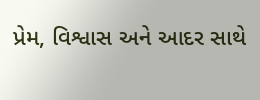પ્રેમ, વિશ્વાસ અને આદર સાથે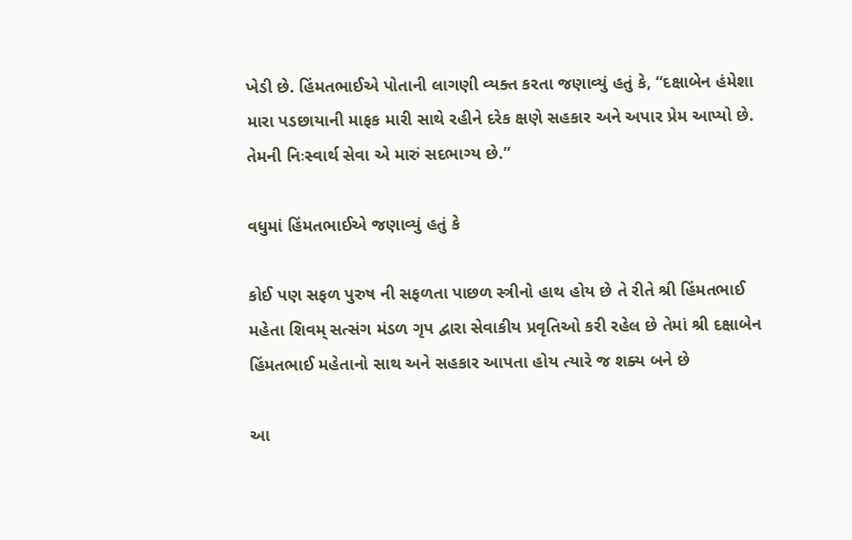ખેડી છે. હિંમતભાઈએ પોતાની લાગણી વ્યક્ત કરતા જણાવ્યું હતું કે, “દક્ષાબેન હંમેશા મારા પડછાયાની માફક મારી સાથે રહીને દરેક ક્ષણે સહકાર અને અપાર પ્રેમ આપ્યો છે. તેમની નિઃસ્વાર્થ સેવા એ મારું સદભાગ્ય છે.”

વધુમાં હિંમતભાઈએ જણાવ્યું હતું કે

કોઈ પણ સફળ પુરુષ ની સફળતા પાછળ સ્ત્રીનો હાથ હોય છે તે રીતે શ્રી હિંમતભાઈ મહેતા શિવમ્ સત્સંગ મંડળ ગૃપ દ્વારા સેવાકીય પ્રવૃતિઓ કરી રહેલ છે તેમાં શ્રી દક્ષાબેન હિંમતભાઈ મહેતાનો સાથ અને સહકાર આપતા હોય ત્યારે જ શક્ય બને છે

આ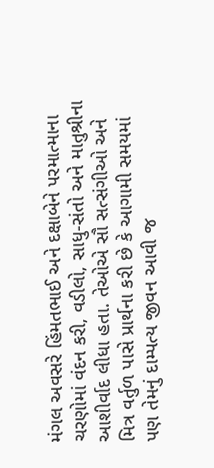મંગલ અવસરે હિંમતભાઈ અને દક્ષાબેને પરમાત્માના ચરણોમાં વંદન કરી, વડીલો, સાધુ-સંતો અને માતુશ્રીના આશીર્વાદ લીધા હતા. તેઓએ સૌ સત્સંગીઓ અને મિત્ર વર્તુળ પાસે પ્રાર્થના કરી છે કે આગામી સમયમાં પણ તેમનું દામ્પત્ય જીવન આવી જ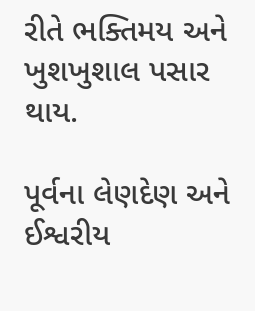રીતે ભક્તિમય અને ખુશખુશાલ પસાર થાય.

પૂર્વના લેણદેણ અને ઈશ્વરીય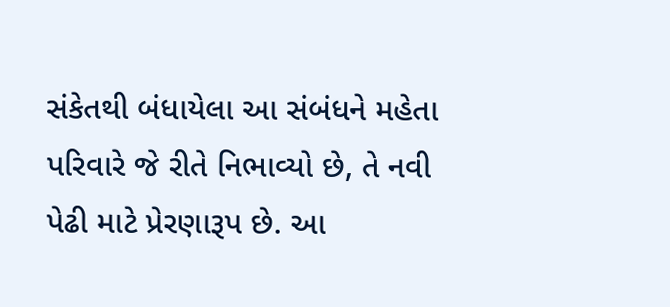સંકેતથી બંધાયેલા આ સંબંધને મહેતા પરિવારે જે રીતે નિભાવ્યો છે, તે નવી પેઢી માટે પ્રેરણારૂપ છે. આ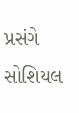પ્રસંગે સોશિયલ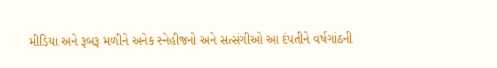મીડિયા અને રૂબરૂ મળીને અનેક સ્નેહીજનો અને સત્સંગીઓ આ દંપતીને વર્ષગાંઠની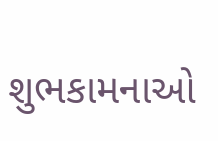શુભકામનાઓ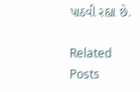પાઠવી રહ્યા છે.

Related Posts